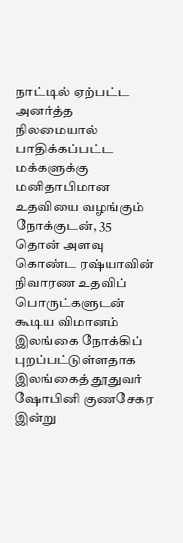நாட்டில் ஏற்பட்ட அனர்த்த நிலமையால் பாதிக்கப்பட்ட மக்களுக்கு மனிதாபிமான உதவியை வழங்கும் நோக்குடன், 35 தொன் அளவு கொண்ட ரஷ்யாவின் நிவாரண உதவிப் பொருட்களுடன் கூடிய விமானம் இலங்கை நோக்கிப் புறப்பட்டுள்ளதாக இலங்கைத் தூதுவர் ஷோபினி குணசேகர இன்று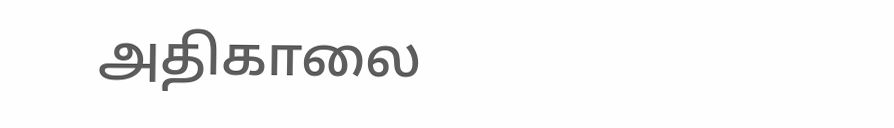அதிகாலை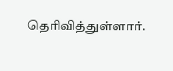தெரிவித்துள்ளார்.